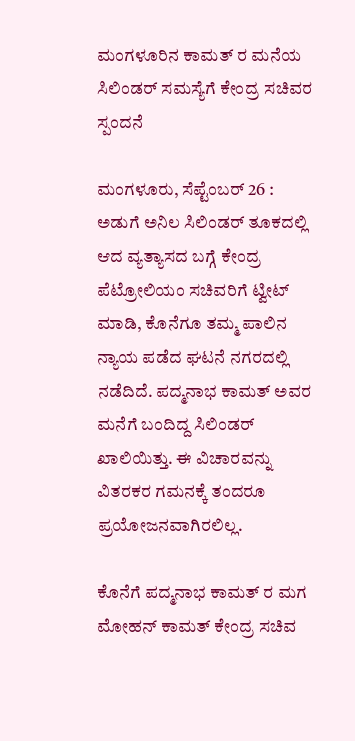ಮಂಗಳೂರಿನ ಕಾಮತ್ ರ ಮನೆಯ ಸಿಲಿಂಡರ್ ಸಮಸ್ಯೆಗೆ ಕೇಂದ್ರ ಸಚಿವರ ಸ್ಪಂದನೆ

ಮಂಗಳೂರು, ಸೆಪ್ಟೆಂಬರ್ 26 : ಅಡುಗೆ ಅನಿಲ ಸಿಲಿಂಡರ್ ತೂಕದಲ್ಲಿ ಆದ ವ್ಯತ್ಯಾಸದ ಬಗ್ಗೆ ಕೇಂದ್ರ ಪೆಟ್ರೋಲಿಯಂ ಸಚಿವರಿಗೆ ಟ್ವೀಟ್ ಮಾಡಿ, ಕೊನೆಗೂ ತಮ್ಮ ಪಾಲಿನ ನ್ಯಾಯ ಪಡೆದ ಘಟನೆ ನಗರದಲ್ಲಿ ನಡೆದಿದೆ. ಪದ್ಮನಾಭ ಕಾಮತ್ ಅವರ ಮನೆಗೆ ಬಂದಿದ್ದ ಸಿಲಿಂಡರ್ ಖಾಲಿಯಿತ್ತು. ಈ ವಿಚಾರವನ್ನು ವಿತರಕರ ಗಮನಕ್ಕೆ ತಂದರೂ ಪ್ರಯೋಜನವಾಗಿರಲಿಲ್ಲ.

ಕೊನೆಗೆ ಪದ್ಮನಾಭ ಕಾಮತ್ ರ ಮಗ ಮೋಹನ್ ಕಾಮತ್ ಕೇಂದ್ರ ಸಚಿವ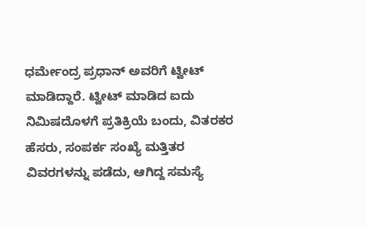ಧರ್ಮೇಂದ್ರ ಪ್ರಧಾನ್ ಅವರಿಗೆ ಟ್ವೀಟ್ ಮಾಡಿದ್ದಾರೆ. ಟ್ವೀಟ್ ಮಾಡಿದ ಐದು ನಿಮಿಷದೊಳಗೆ ಪ್ರತಿಕ್ರಿಯೆ ಬಂದು, ವಿತರಕರ ಹೆಸರು, ಸಂಪರ್ಕ ಸಂಖ್ಯೆ ಮತ್ತಿತರ ವಿವರಗಳನ್ನು ಪಡೆದು, ಆಗಿದ್ದ ಸಮಸ್ಯೆ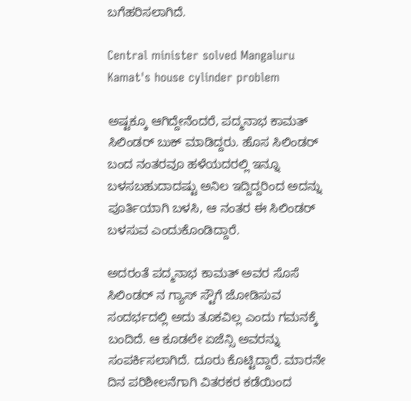ಬಗೆಹರಿಸಲಾಗಿದೆ.

Central minister solved Mangaluru Kamat's house cylinder problem

ಅಷ್ಟಕ್ಕೂ ಆಗಿದ್ದೇನೆಂದರೆ, ಪದ್ಮನಾಭ ಕಾಮತ್ ಸಿಲಿಂಡರ್ ಬುಕ್ ಮಾಡಿದ್ದರು. ಹೊಸ ಸಿಲಿಂಡರ್ ಬಂದ ನಂತರವೂ ಹಳೆಯದರಲ್ಲಿ ಇನ್ನೂ ಬಳಸಬಹುದಾದಷ್ಟು ಅನಿಲ ಇದ್ದಿದ್ದರಿಂದ ಅದನ್ನು ಪೂರ್ತಿಯಾಗಿ ಬಳಸಿ, ಆ ನಂತರ ಈ ಸಿಲಿಂಡರ್ ಬಳಸುವ ಎಂದುಕೊಂಡಿದ್ದಾರೆ.

ಅದರಂತೆ ಪದ್ಮನಾಭ ಕಾಮತ್ ಅವರ ಸೊಸೆ ಸಿಲಿಂಡರ್ ನ ಗ್ಯಾಸ್ ಸ್ಟೌಗೆ ಜೋಡಿಸುವ ಸಂದರ್ಭದಲ್ಲಿ ಅದು ತೂಕವಿಲ್ಲ ಎಂದು ಗಮನಕ್ಕೆ ಬಂದಿದೆ. ಆ ಕೂಡಲೇ ಏಜೆನ್ಸಿ ಅವರನ್ನು ಸಂಪರ್ಕಿಸಲಾಗಿದೆ. ದೂರು ಕೊಟ್ಟಿದ್ದಾರೆ. ಮಾರನೇ ದಿನ ಪರಿಶೀಲನೆಗಾಗಿ ವಿತರಕರ ಕಡೆಯಿಂದ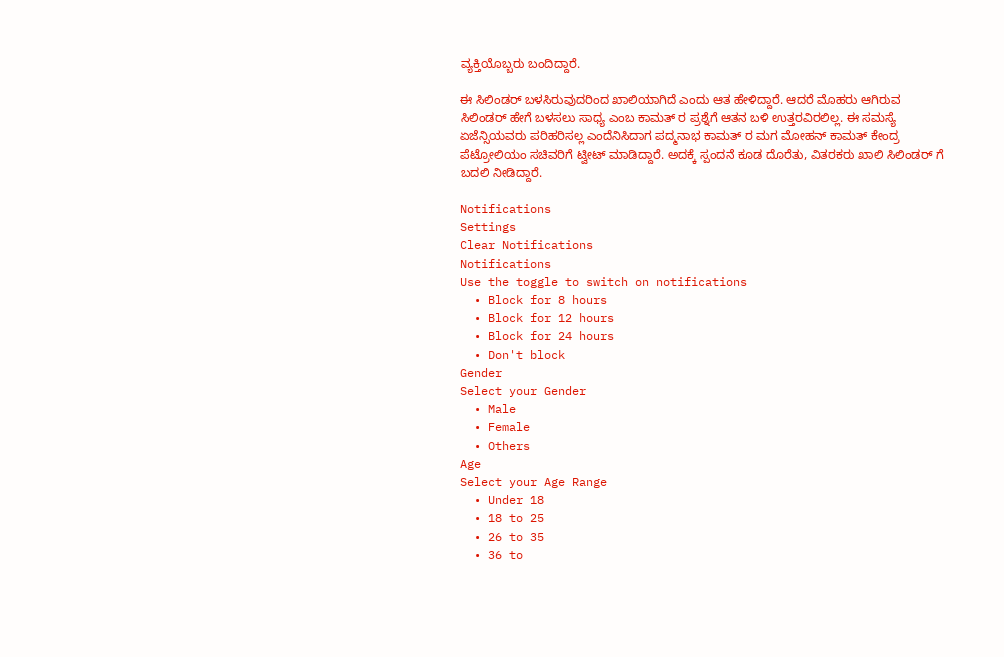ವ್ಯಕ್ತಿಯೊಬ್ಬರು ಬಂದಿದ್ದಾರೆ.

ಈ ಸಿಲಿಂಡರ್ ಬಳಸಿರುವುದರಿಂದ ಖಾಲಿಯಾಗಿದೆ ಎಂದು ಆತ ಹೇಳಿದ್ದಾರೆ. ಆದರೆ ಮೊಹರು ಆಗಿರುವ ಸಿಲಿಂಡರ್ ಹೇಗೆ ಬಳಸಲು ಸಾಧ್ಯ ಎಂಬ ಕಾಮತ್ ರ ಪ್ರಶ್ನೆಗೆ ಆತನ ಬಳಿ ಉತ್ತರವಿರಲಿಲ್ಲ. ಈ ಸಮಸ್ಯೆ ಏಜೆನ್ಸಿಯವರು ಪರಿಹರಿಸಲ್ಲ ಎಂದೆನಿಸಿದಾಗ ಪದ್ಮನಾಭ ಕಾಮತ್ ರ ಮಗ ಮೋಹನ್ ಕಾಮತ್ ಕೇಂದ್ರ ಪೆಟ್ರೋಲಿಯಂ ಸಚಿವರಿಗೆ ಟ್ವೀಟ್ ಮಾಡಿದ್ದಾರೆ. ಅದಕ್ಕೆ ಸ್ಪಂದನೆ ಕೂಡ ದೊರೆತು, ವಿತರಕರು ಖಾಲಿ ಸಿಲಿಂಡರ್ ಗೆ ಬದಲಿ ನೀಡಿದ್ದಾರೆ.

Notifications
Settings
Clear Notifications
Notifications
Use the toggle to switch on notifications
  • Block for 8 hours
  • Block for 12 hours
  • Block for 24 hours
  • Don't block
Gender
Select your Gender
  • Male
  • Female
  • Others
Age
Select your Age Range
  • Under 18
  • 18 to 25
  • 26 to 35
  • 36 to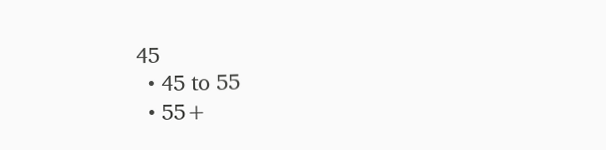45
  • 45 to 55
  • 55+